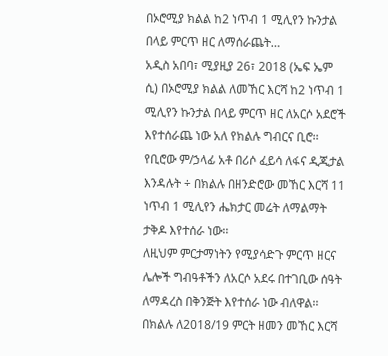በኦሮሚያ ክልል ከ2 ነጥብ 1 ሚሊየን ኩንታል በላይ ምርጥ ዘር ለማሰራጨት…
አዲስ አበባ፣ ሚያዚያ 26፣ 2018 (ኤፍ ኤም ሲ) በኦሮሚያ ክልል ለመኸር እርሻ ከ2 ነጥብ 1 ሚሊየን ኩንታል በላይ ምርጥ ዘር ለአርሶ አደሮች እየተሰራጨ ነው አለ የክልሉ ግብርና ቢሮ፡፡
የቢሮው ም/ኃላፊ አቶ በሪሶ ፈይሳ ለፋና ዲጂታል እንዳሉት ÷ በክልሉ በዘንድሮው መኸር እርሻ 11 ነጥብ 1 ሚሊየን ሔክታር መሬት ለማልማት ታቅዶ እየተሰራ ነው፡፡
ለዚህም ምርታማነትን የሚያሳድጉ ምርጥ ዘርና ሌሎች ግብዓቶችን ለአርሶ አደሩ በተገቢው ሰዓት ለማዳረስ በቅንጅት እየተሰራ ነው ብለዋል፡፡
በክልሉ ለ2018/19 ምርት ዘመን መኸር እርሻ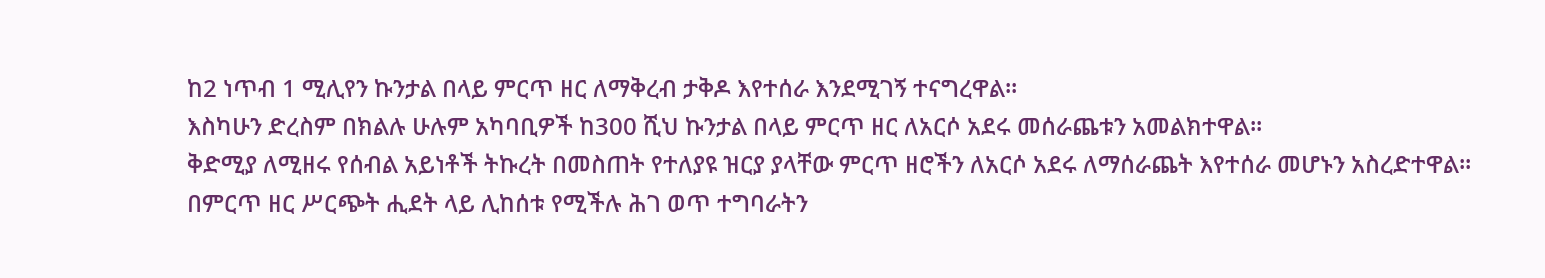ከ2 ነጥብ 1 ሚሊየን ኩንታል በላይ ምርጥ ዘር ለማቅረብ ታቅዶ እየተሰራ እንደሚገኝ ተናግረዋል፡፡
እስካሁን ድረስም በክልሉ ሁሉም አካባቢዎች ከ300 ሺህ ኩንታል በላይ ምርጥ ዘር ለአርሶ አደሩ መሰራጨቱን አመልክተዋል፡፡
ቅድሚያ ለሚዘሩ የሰብል አይነቶች ትኩረት በመስጠት የተለያዩ ዝርያ ያላቸው ምርጥ ዘሮችን ለአርሶ አደሩ ለማሰራጨት እየተሰራ መሆኑን አስረድተዋል፡፡
በምርጥ ዘር ሥርጭት ሒደት ላይ ሊከሰቱ የሚችሉ ሕገ ወጥ ተግባራትን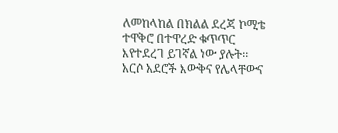ለመከላከል በክልል ደረጃ ኮሚቴ ተዋቅሮ በተዋረድ ቁጥጥር እየተደረገ ይገኛል ነው ያሉት፡፡
አርሶ አደሮች እውቅና የሌላቸውና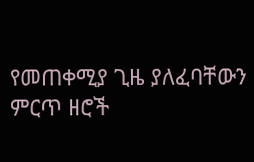የመጠቀሚያ ጊዜ ያለፈባቸውን ምርጥ ዘሮች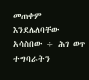መጠቀም እንደሌለባቸው አሳስበው ÷ ሕገ ወጥ ተግባራትን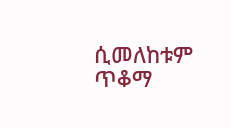ሲመለከቱም ጥቆማ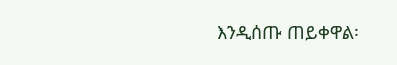እንዲሰጡ ጠይቀዋል፡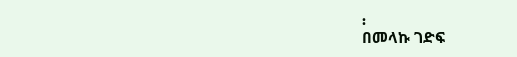፡
በመላኩ ገድፍ